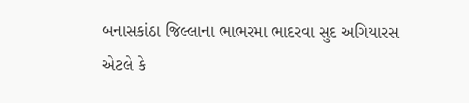બનાસકાંઠા જિલ્લાના ભાભરમા ભાદરવા સુદ અગિયારસ એટલે કે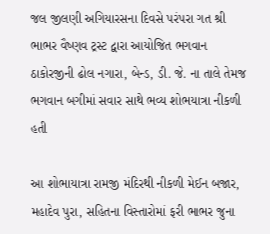જલ જીલણી અગિયારસના દિવસે પરંપરા ગત શ્રી ભાભર વૈષ્ણવ ટ્રસ્ટ દ્વારા આયોજિત ભગવાન ઠાકોરજીની ઢોલ નગારા, બેન્ડ, ડી. જે. ના તાલે તેમજ ભગવાન બગીમાં સવાર સાથે ભવ્ય શોભયાત્રા નીકળી હતી

આ શોભાયાત્રા રામજી મંદિરથી નીકળી મેઈન બજાર, મહાદેવ પુરા, સહિતના વિસ્તારોમાં ફરી ભાભર જુના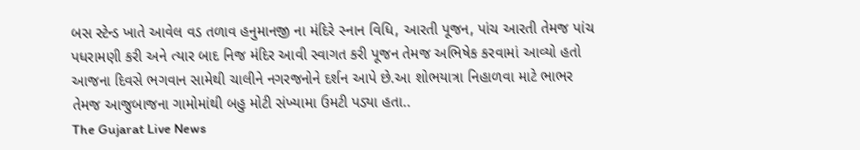બસ સ્ટેન્ડ ખાતે આવેલ વડ તળાવ હનુમાનજી ના મંદિરે સ્નાન વિધિ, આરતી પૂજન, પાંચ આરતી તેમજ પાંચ પધરામણી કરી અને ત્યાર બાદ નિજ મંદિર આવી સ્વાગત કરી પૂજન તેમજ અભિષેક કરવામાં આવ્યો હતો આજના દિવસે ભગવાન સામેથી ચાલીને નગરજનોને દર્શન આપે છે.આ શોભયાત્રા નિહાળવા માટે ભાભર તેમજ આજુબાજના ગામોમાંથી બહુ મોટી સંખ્યામા ઉમટી પડ્યા હતા..
The Gujarat Live News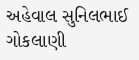અહેવાલ સુનિલભાઈ ગોકલાણી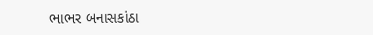ભાભર બનાસકાંઠા